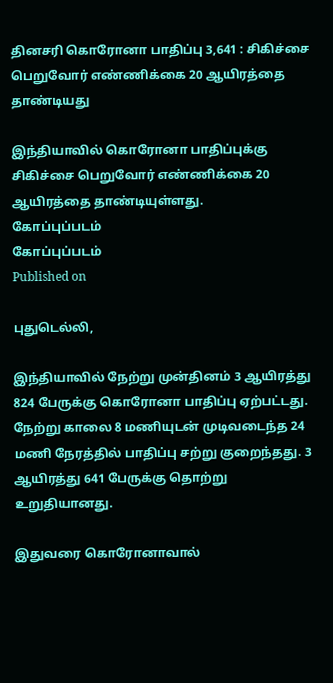தினசரி கொரோனா பாதிப்பு 3,641 : சிகிச்சை பெறுவோர் எண்ணிக்கை 20 ஆயிரத்தை தாண்டியது

இந்தியாவில் கொரோனா பாதிப்புக்கு சிகிச்சை பெறுவோர் எண்ணிக்கை 20 ஆயிரத்தை தாண்டியுள்ளது.
கோப்புப்படம்
கோப்புப்படம்
Published on

புதுடெல்லி,

இந்தியாவில் நேற்று முன்தினம் 3 ஆயிரத்து 824 பேருக்கு கொரோனா பாதிப்பு ஏற்பட்டது. நேற்று காலை 8 மணியுடன் முடிவடைந்த 24 மணி நேரத்தில் பாதிப்பு சற்று குறைந்தது. 3 ஆயிரத்து 641 பேருக்கு தொற்று உறுதியானது.

இதுவரை கொரோனாவால்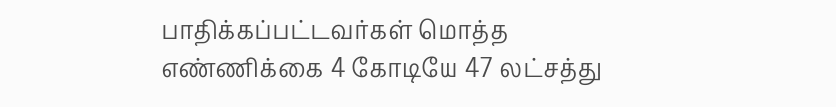பாதிக்கப்பட்டவர்கள் மொத்த எண்ணிக்கை 4 கோடியே 47 லட்சத்து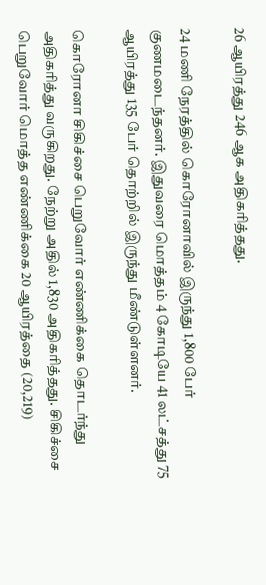26 ஆயிரத்து 246 ஆக அதிகரித்தது.

24 மணி நேரத்தில் கொரோனாவில் இருந்து 1,800 பேர் குணமடைந்தனர். இதுவரை மொத்தம் 4 கோடியே 41 லட்சத்து 75 ஆயிரத்து 135 பேர் தொற்றில் இருந்து மீண்டுள்ளனர்.

கொரோனா சிகிச்சை பெறுவோர் எண்ணிக்கை தொடர்ந்து அதிகரித்து வருகிறது. நேற்று அதில் 1,830 அதிகரித்தது. சிகிச்சை பெறுவோர் மொத்த எண்ணிக்கை 20 ஆயிரத்தை (20,219)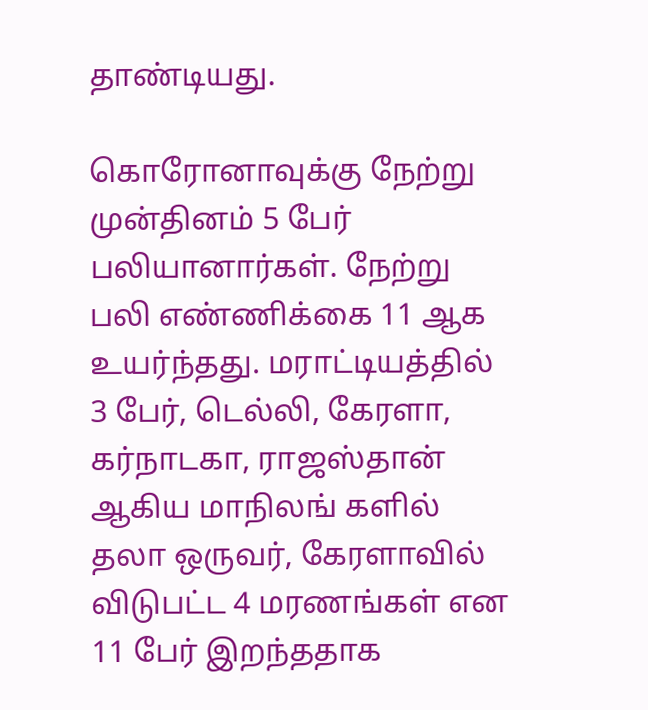தாண்டியது.

கொரோனாவுக்கு நேற்று முன்தினம் 5 பேர் பலியானார்கள். நேற்று பலி எண்ணிக்கை 11 ஆக உயர்ந்தது. மராட்டியத்தில் 3 பேர், டெல்லி, கேரளா, கர்நாடகா, ராஜஸ்தான் ஆகிய மாநிலங் களில் தலா ஒருவர், கேரளாவில் விடுபட்ட 4 மரணங்கள் என 11 பேர் இறந்ததாக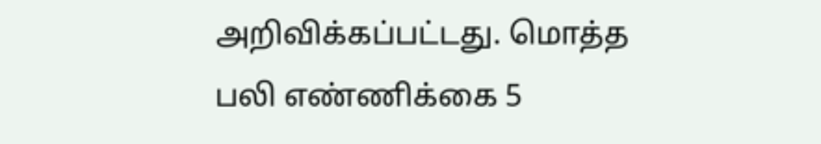அறிவிக்கப்பட்டது. மொத்த பலி எண்ணிக்கை 5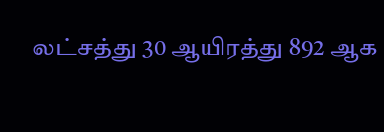லட்சத்து 30 ஆயிரத்து 892 ஆக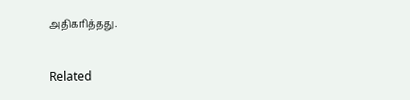அதிகரித்தது.

Related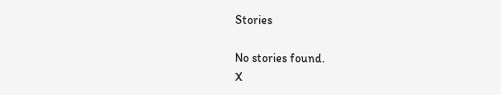Stories

No stories found.
X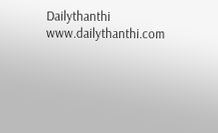Dailythanthi
www.dailythanthi.com